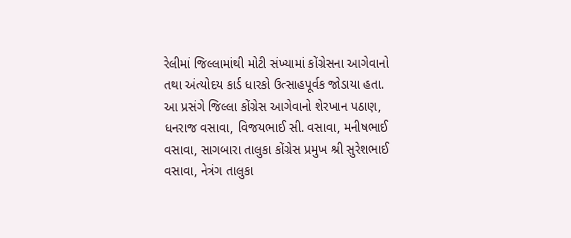રેલીમાં જિલ્લામાંથી મોટી સંખ્યામાં કોંગ્રેસના આગેવાનો તથા અંત્યોદય કાર્ડ ધારકો ઉત્સાહપૂર્વક જોડાયા હતા. આ પ્રસંગે જિલ્લા કોંગ્રેસ આગેવાનો શેરખાન પઠાણ, ધનરાજ વસાવા, વિજયભાઈ સી. વસાવા, મનીષભાઈ વસાવા, સાગબારા તાલુકા કોંગ્રેસ પ્રમુખ શ્રી સુરેશભાઈ વસાવા, નેત્રંગ તાલુકા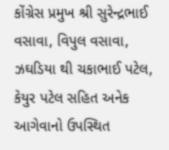કોંગ્રેસ પ્રમુખ શ્રી સુરેન્દ્રભાઈ વસાવા, વિપુલ વસાવા, ઝઘડિયા થી ચકાભાઈ પટેલ, કેયુર પટેલ સહિત અનેક આગેવાનો ઉપસ્થિત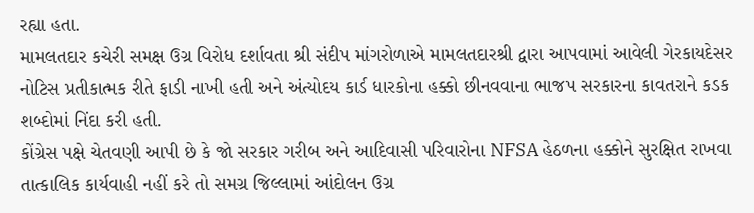રહ્યા હતા.
મામલતદાર કચેરી સમક્ષ ઉગ્ર વિરોધ દર્શાવતા શ્રી સંદીપ માંગરોળાએ મામલતદારશ્રી દ્વારા આપવામાં આવેલી ગેરકાયદેસર નોટિસ પ્રતીકાત્મક રીતે ફાડી નાખી હતી અને અંત્યોદય કાર્ડ ધારકોના હક્કો છીનવવાના ભાજપ સરકારના કાવતરાને કડક શબ્દોમાં નિંદા કરી હતી.
કોંગ્રેસ પક્ષે ચેતવણી આપી છે કે જો સરકાર ગરીબ અને આદિવાસી પરિવારોના NFSA હેઠળના હક્કોને સુરક્ષિત રાખવા તાત્કાલિક કાર્યવાહી નહીં કરે તો સમગ્ર જિલ્લામાં આંદોલન ઉગ્ર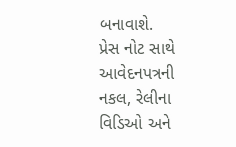બનાવાશે.
પ્રેસ નોટ સાથે આવેદનપત્રની નકલ, રેલીના વિડિઓ અને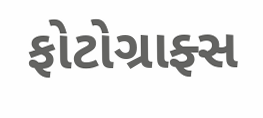ફોટોગ્રાફ્સ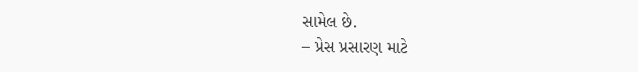સામેલ છે.
– પ્રેસ પ્રસારણ માટે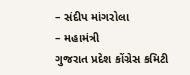– સંદીપ માંગરોલા
– મહામંત્રી
ગુજરાત પ્રદેશ કોંગ્રેસ કમિટી